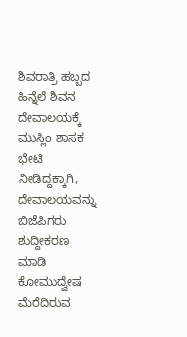ಶಿವರಾತ್ರಿ ಹಬ್ಬದ ಹಿನ್ನೆಲೆ ಶಿವನ ದೇವಾಲಯಕ್ಕೆ ಮುಸ್ಲಿಂ ಶಾಸಕ ಭೇಟಿ ನೀಡಿದ್ದಕ್ಕಾಗಿ, ದೇವಾಲಯವನ್ನು ಬಿಜೆಪಿಗರು ಶುದ್ದೀಕರಣ ಮಾಡಿ ಕೋಮುದ್ವೇಷ ಮೆರೆದಿರುವ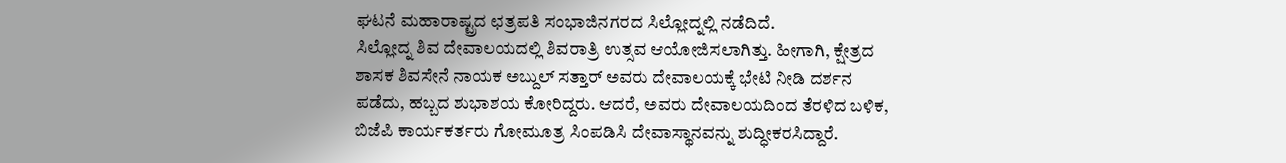ಘಟನೆ ಮಹಾರಾಷ್ಟ್ರದ ಛತ್ರಪತಿ ಸಂಭಾಜಿನಗರದ ಸಿಲ್ಲೋದ್ನಲ್ಲಿ ನಡೆದಿದೆ.
ಸಿಲ್ಲೋದ್ನ ಶಿವ ದೇವಾಲಯದಲ್ಲಿ ಶಿವರಾತ್ರಿ ಉತ್ಸವ ಆಯೋಜಿಸಲಾಗಿತ್ತು. ಹೀಗಾಗಿ, ಕ್ಷೇತ್ರದ ಶಾಸಕ ಶಿವಸೇನೆ ನಾಯಕ ಅಬ್ದುಲ್ ಸತ್ತಾರ್ ಅವರು ದೇವಾಲಯಕ್ಕೆ ಭೇಟಿ ನೀಡಿ ದರ್ಶನ ಪಡೆದು, ಹಬ್ಬದ ಶುಭಾಶಯ ಕೋರಿದ್ದರು. ಆದರೆ, ಅವರು ದೇವಾಲಯದಿಂದ ತೆರಳಿದ ಬಳಿಕ, ಬಿಜೆಪಿ ಕಾರ್ಯಕರ್ತರು ಗೋಮೂತ್ರ ಸಿಂಪಡಿಸಿ ದೇವಾಸ್ಥಾನವನ್ನು ಶುದ್ಧೀಕರಸಿದ್ದಾರೆ.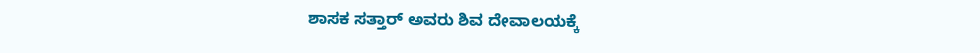ಶಾಸಕ ಸತ್ತಾರ್ ಅವರು ಶಿವ ದೇವಾಲಯಕ್ಕೆ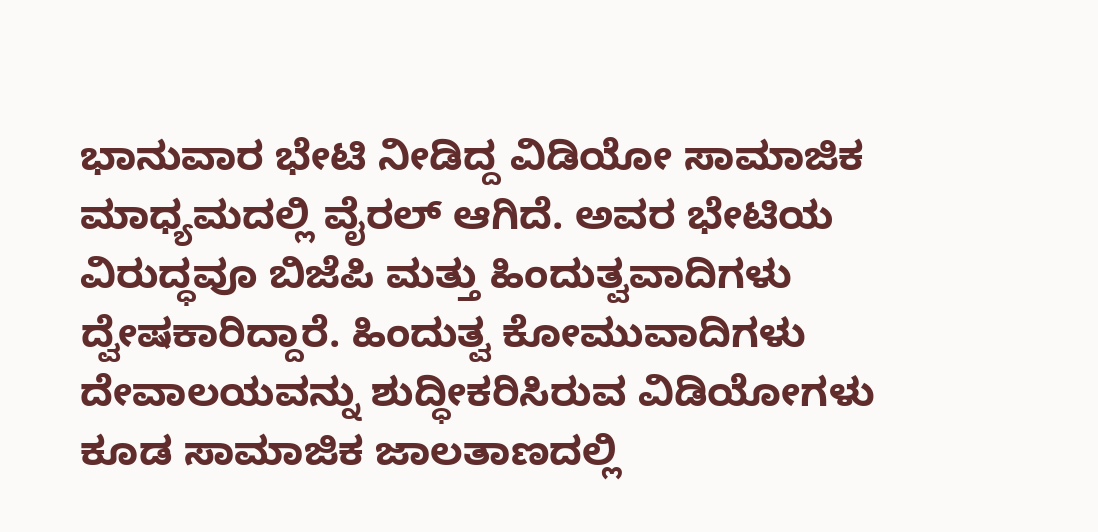ಭಾನುವಾರ ಭೇಟಿ ನೀಡಿದ್ದ ವಿಡಿಯೋ ಸಾಮಾಜಿಕ ಮಾಧ್ಯಮದಲ್ಲಿ ವೈರಲ್ ಆಗಿದೆ. ಅವರ ಭೇಟಿಯ ವಿರುದ್ಧವೂ ಬಿಜೆಪಿ ಮತ್ತು ಹಿಂದುತ್ವವಾದಿಗಳು ದ್ವೇಷಕಾರಿದ್ದಾರೆ. ಹಿಂದುತ್ವ ಕೋಮುವಾದಿಗಳು ದೇವಾಲಯವನ್ನು ಶುದ್ಧೀಕರಿಸಿರುವ ವಿಡಿಯೋಗಳು ಕೂಡ ಸಾಮಾಜಿಕ ಜಾಲತಾಣದಲ್ಲಿ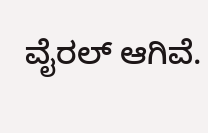ವೈರಲ್ ಆಗಿವೆ.